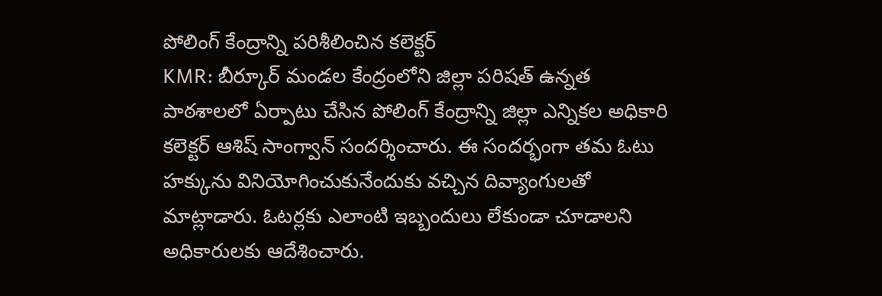పోలింగ్ కేంద్రాన్ని పరిశీలించిన కలెక్టర్
KMR: బీర్కూర్ మండల కేంద్రంలోని జిల్లా పరిషత్ ఉన్నత పాఠశాలలో ఏర్పాటు చేసిన పోలింగ్ కేంద్రాన్ని జిల్లా ఎన్నికల అధికారి కలెక్టర్ ఆశిష్ సాంగ్వాన్ సందర్శించారు. ఈ సందర్భంగా తమ ఓటు హక్కును వినియోగించుకునేందుకు వచ్చిన దివ్యాంగులతో మాట్లాడారు. ఓటర్లకు ఎలాంటి ఇబ్బందులు లేకుండా చూడాలని అధికారులకు ఆదేశించారు.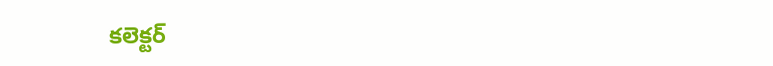కలెక్టర్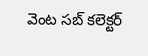వెంట సబ్ కలెక్టర్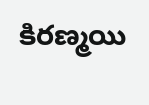కిరణ్మయి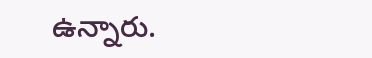ఉన్నారు.